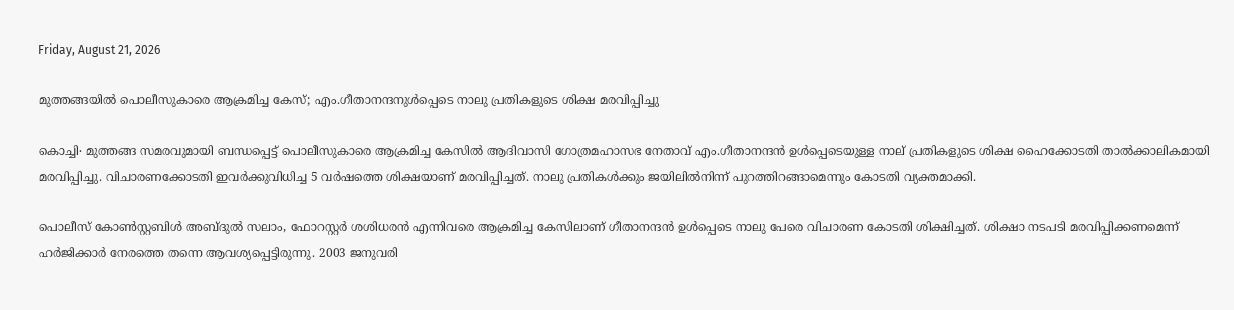Friday, August 21, 2026

മുത്തങ്ങയിൽ പൊലീസുകാരെ ആക്രമിച്ച കേസ്; എം.ഗീതാനന്ദനുൾപ്പെടെ നാലു പ്രതികളുടെ ശിക്ഷ മരവിപ്പിച്ചു

കൊച്ചി∙ മുത്തങ്ങ സമരവുമായി ബന്ധപ്പെട്ട് പൊലീസുകാരെ ആക്രമിച്ച കേസിൽ ആദിവാസി ഗോത്രമഹാസഭ നേതാവ് എം.ഗീതാനന്ദൻ ഉൾപ്പെടെയുള്ള നാല് പ്രതികളുടെ ശിക്ഷ ഹൈക്കോടതി താൽക്കാലികമായി മരവിപ്പിച്ചു. വിചാരണക്കോടതി ഇവർക്കുവിധിച്ച 5 വർഷത്തെ ശിക്ഷയാണ് മരവിപ്പിച്ചത്. നാലു പ്രതികൾക്കും ജയിലിൽനിന്ന് പുറത്തിറങ്ങാമെന്നും കോടതി വ്യക്തമാക്കി.

പൊലീസ് കോൺസ്റ്റബിൾ അബ്ദുൽ സലാം, ഫോറസ്റ്റർ ശശിധരൻ എന്നിവരെ ആക്രമിച്ച കേസിലാണ് ഗീതാനന്ദൻ ഉൾപ്പെടെ നാലു പേരെ വിചാരണ കോടതി ശിക്ഷിച്ചത്. ശിക്ഷാ നടപടി മരവിപ്പിക്കണമെന്ന് ഹര്‍ജിക്കാർ നേരത്തെ തന്നെ ആവശ്യപ്പെട്ടിരുന്നു. 2003 ജനുവരി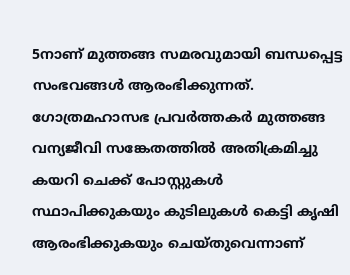5നാണ് മുത്തങ്ങ സമരവുമായി ബന്ധപ്പെട്ട സംഭവങ്ങൾ ആരംഭിക്കുന്നത്. ഗോത്രമഹാസഭ പ്രവർത്തകർ മുത്തങ്ങ വന്യജീവി സങ്കേതത്തിൽ അതിക്രമിച്ചു കയറി ചെക്ക് പോസ്റ്റുകൾ സ്ഥാപിക്കുകയും കുടിലുകൾ കെട്ടി കൃഷി ആരംഭിക്കുകയും ചെയ്തുവെന്നാണ്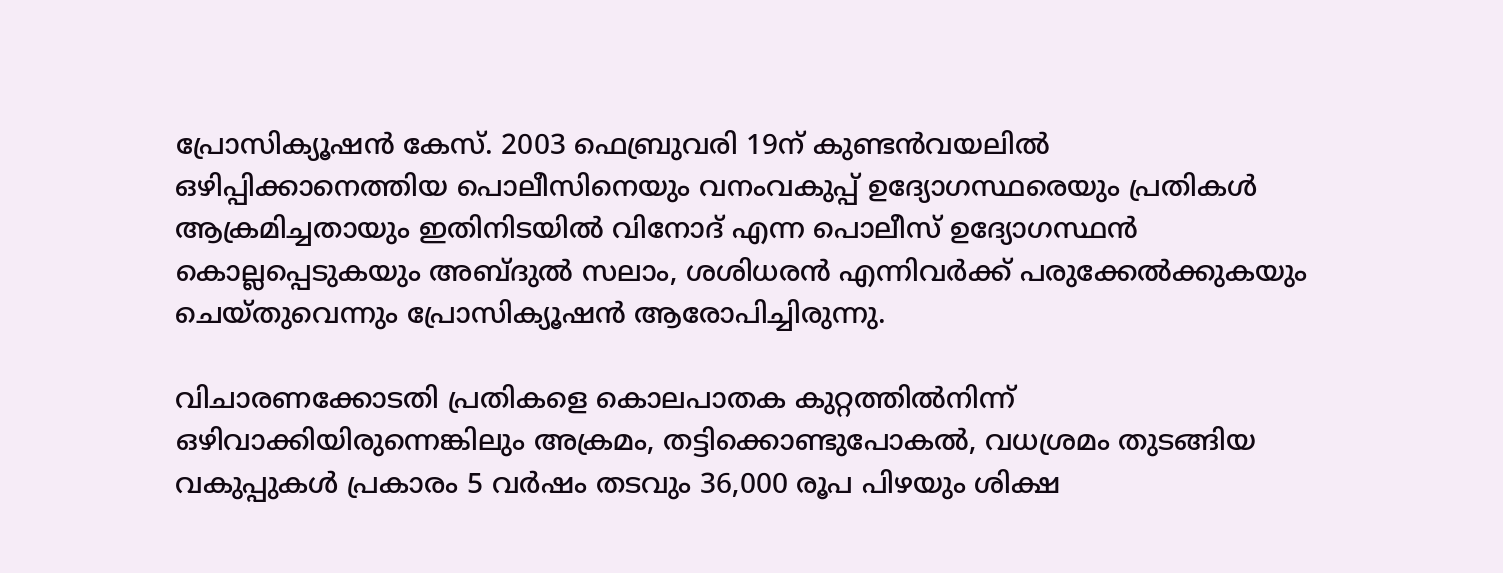പ്രോസിക്യൂഷൻ കേസ്. 2003 ഫെബ്രുവരി 19ന് കുണ്ടൻവയലിൽ ഒഴിപ്പിക്കാനെത്തിയ പൊലീസിനെയും വനംവകുപ്പ് ഉദ്യോഗസ്ഥരെയും പ്രതികൾ ആക്രമിച്ചതായും ഇതിനിടയിൽ വിനോദ് എന്ന പൊലീസ് ഉദ്യോഗസ്ഥൻ കൊല്ലപ്പെടുകയും അബ്ദുൽ സലാം, ശശിധരൻ എന്നിവർക്ക് പരുക്കേൽക്കുകയും ചെയ്തുവെന്നും പ്രോസിക്യൂഷൻ ആരോപിച്ചിരുന്നു.

വിചാരണക്കോടതി പ്രതികളെ കൊലപാതക കുറ്റത്തിൽനിന്ന് ഒഴിവാക്കിയിരുന്നെങ്കിലും അക്രമം, തട്ടിക്കൊണ്ടുപോകൽ, വധശ്രമം തുടങ്ങിയ വകുപ്പുകൾ പ്രകാരം 5 വർഷം തടവും 36,000 രൂപ പിഴയും ശിക്ഷ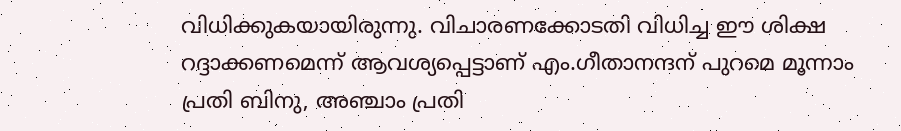വിധിക്കുകയായിരുന്നു. വിചാരണക്കോടതി വിധിച്ച ഈ ശിക്ഷ റദ്ദാക്കണമെന്ന് ആവശ്യപ്പെട്ടാണ് എം.ഗീതാനന്ദന് പുറമെ മൂന്നാം പ്രതി ബിനു, അഞ്ചാം പ്രതി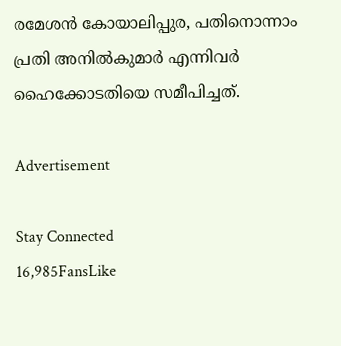രമേശൻ കോയാലിപ്പുര, പതിനൊന്നാം പ്രതി അനിൽകുമാർ എന്നിവർ ഹൈക്കോടതിയെ സമീപിച്ചത്.

Advertisement

Stay Connected
16,985FansLike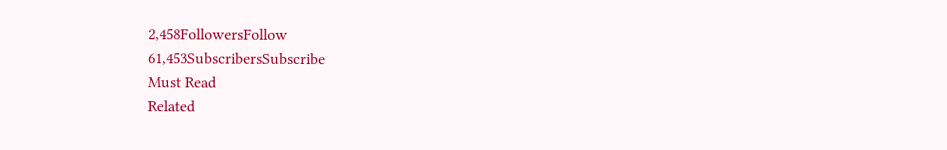2,458FollowersFollow
61,453SubscribersSubscribe
Must Read
Related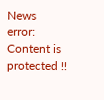News
error: Content is protected !!